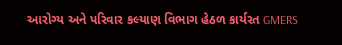આરોગ્ય અને પરિવાર કલ્યાણ વિભાગ હેઠળ કાર્યરત GMERS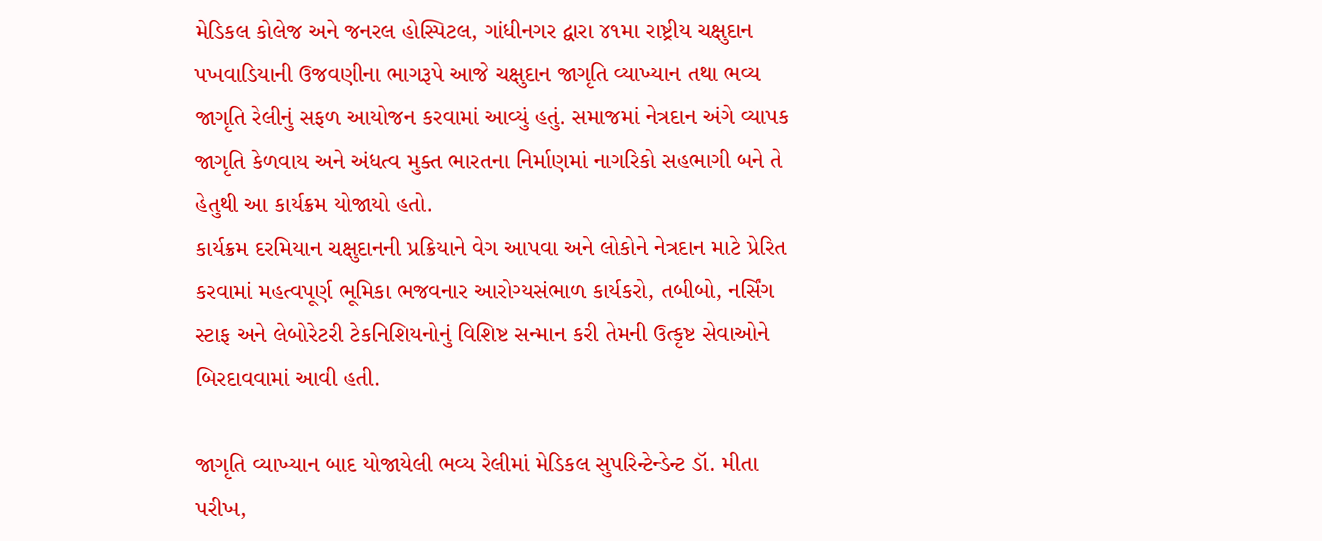મેડિકલ કોલેજ અને જનરલ હોસ્પિટલ, ગાંધીનગર દ્વારા ૪૧મા રાષ્ટ્રીય ચક્ષુદાન પખવાડિયાની ઉજવણીના ભાગરૂપે આજે ચક્ષુદાન જાગૃતિ વ્યાખ્યાન તથા ભવ્ય જાગૃતિ રેલીનું સફળ આયોજન કરવામાં આવ્યું હતું. સમાજમાં નેત્રદાન અંગે વ્યાપક જાગૃતિ કેળવાય અને અંધત્વ મુક્ત ભારતના નિર્માણમાં નાગરિકો સહભાગી બને તે હેતુથી આ કાર્યક્રમ યોજાયો હતો.
કાર્યક્રમ દરમિયાન ચક્ષુદાનની પ્રક્રિયાને વેગ આપવા અને લોકોને નેત્રદાન માટે પ્રેરિત કરવામાં મહત્વપૂર્ણ ભૂમિકા ભજવનાર આરોગ્યસંભાળ કાર્યકરો, તબીબો, નર્સિંગ સ્ટાફ અને લેબોરેટરી ટેકનિશિયનોનું વિશિષ્ટ સન્માન કરી તેમની ઉત્કૃષ્ટ સેવાઓને બિરદાવવામાં આવી હતી.

જાગૃતિ વ્યાખ્યાન બાદ યોજાયેલી ભવ્ય રેલીમાં મેડિકલ સુપરિન્ટેન્ડેન્ટ ડૉ. મીતા પરીખ,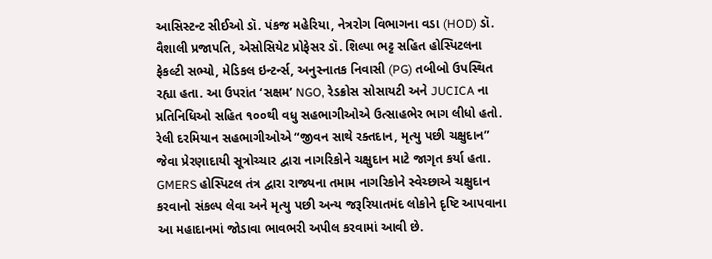આસિસ્ટન્ટ સીઈઓ ડૉ. પંકજ મહેરિયા, નેત્રરોગ વિભાગના વડા (HOD) ડૉ. વૈશાલી પ્રજાપતિ, એસોસિયેટ પ્રોફેસર ડૉ. શિલ્પા ભટ્ટ સહિત હોસ્પિટલના ફેકલ્ટી સભ્યો, મેડિકલ ઇન્ટર્ન્સ, અનુસ્નાતક નિવાસી (PG) તબીબો ઉપસ્થિત રહ્યા હતા. આ ઉપરાંત ‘સક્ષમ’ NGO, રેડક્રોસ સોસાયટી અને JUCICA ના પ્રતિનિધિઓ સહિત ૧૦૦થી વધુ સહભાગીઓએ ઉત્સાહભેર ભાગ લીધો હતો.
રેલી દરમિયાન સહભાગીઓએ “જીવન સાથે રક્તદાન, મૃત્યુ પછી ચક્ષુદાન” જેવા પ્રેરણાદાયી સૂત્રોચ્ચાર દ્વારા નાગરિકોને ચક્ષુદાન માટે જાગૃત કર્યા હતા. GMERS હોસ્પિટલ તંત્ર દ્વારા રાજ્યના તમામ નાગરિકોને સ્વેચ્છાએ ચક્ષુદાન કરવાનો સંકલ્પ લેવા અને મૃત્યુ પછી અન્ય જરૂરિયાતમંદ લોકોને દૃષ્ટિ આપવાના આ મહાદાનમાં જોડાવા ભાવભરી અપીલ કરવામાં આવી છે.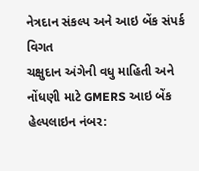નેત્રદાન સંકલ્પ અને આઇ બેંક સંપર્ક વિગત
ચક્ષુદાન અંગેની વધુ માહિતી અને નોંધણી માટે GMERS આઇ બેંક હેલ્પલાઇન નંબર: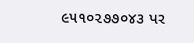૯૫૧૦૨૭૭૦૪૩ પર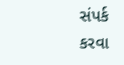સંપર્ક કરવા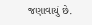જણાવાયું છે.